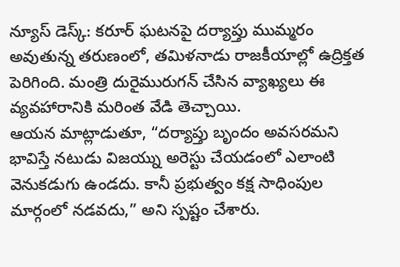న్యూస్ డెస్క్: కరూర్ ఘటనపై దర్యాప్తు ముమ్మరం అవుతున్న తరుణంలో, తమిళనాడు రాజకీయాల్లో ఉద్రిక్తత పెరిగింది. మంత్రి దురైమురుగన్ చేసిన వ్యాఖ్యలు ఈ వ్యవహారానికి మరింత వేడి తెచ్చాయి.
ఆయన మాట్లాడుతూ, “దర్యాప్తు బృందం అవసరమని భావిస్తే నటుడు విజయ్ను అరెస్టు చేయడంలో ఎలాంటి వెనుకడుగు ఉండదు. కానీ ప్రభుత్వం కక్ష సాధింపుల మార్గంలో నడవదు,” అని స్పష్టం చేశారు.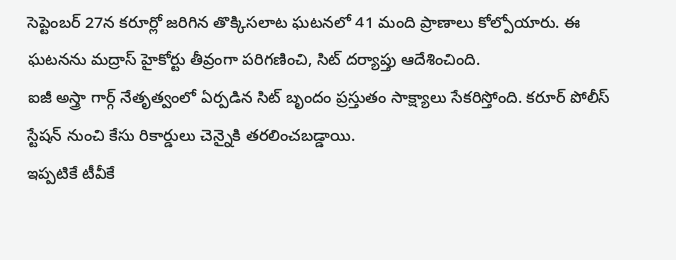సెప్టెంబర్ 27న కరూర్లో జరిగిన తొక్కిసలాట ఘటనలో 41 మంది ప్రాణాలు కోల్పోయారు. ఈ ఘటనను మద్రాస్ హైకోర్టు తీవ్రంగా పరిగణించి, సిట్ దర్యాప్తు ఆదేశించింది.
ఐజీ అస్త్రా గార్గ్ నేతృత్వంలో ఏర్పడిన సిట్ బృందం ప్రస్తుతం సాక్ష్యాలు సేకరిస్తోంది. కరూర్ పోలీస్ స్టేషన్ నుంచి కేసు రికార్డులు చెన్నైకి తరలించబడ్డాయి.
ఇప్పటికే టీవీకే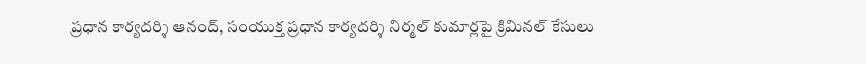ప్రధాన కార్యదర్శి ఆనంద్, సంయుక్త ప్రధాన కార్యదర్శి నిర్మల్ కుమార్లపై క్రిమినల్ కేసులు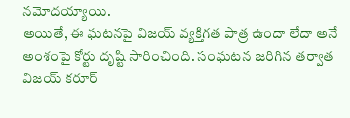నమోదయ్యాయి.
అయితే, ఈ ఘటనపై విజయ్ వ్యక్తిగత పాత్ర ఉందా లేదా అనే అంశంపై కోర్టు దృష్టి సారించింది. సంఘటన జరిగిన తర్వాత విజయ్ కరూర్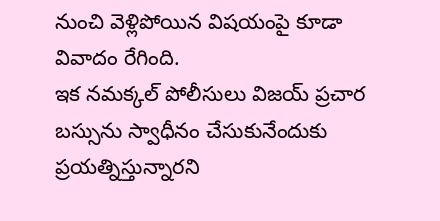నుంచి వెళ్లిపోయిన విషయంపై కూడా వివాదం రేగింది.
ఇక నమక్కల్ పోలీసులు విజయ్ ప్రచార బస్సును స్వాధీనం చేసుకునేందుకు ప్రయత్నిస్తున్నారని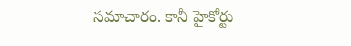సమాచారం. కానీ హైకోర్టు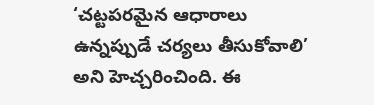‘చట్టపరమైన ఆధారాలు ఉన్నప్పుడే చర్యలు తీసుకోవాలి’ అని హెచ్చరించింది. ఈ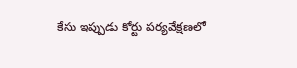కేసు ఇప్పుడు కోర్టు పర్యవేక్షణలో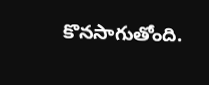కొనసాగుతోంది.